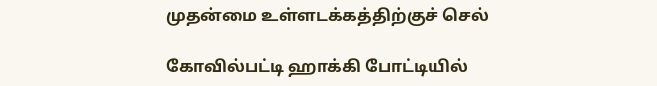முதன்மை உள்ளடக்கத்திற்குச் செல்

கோவில்பட்டி ஹாக்கி போட்டியில்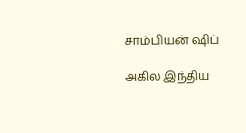சாம்பியன் ஷிப்

அகில இந்திய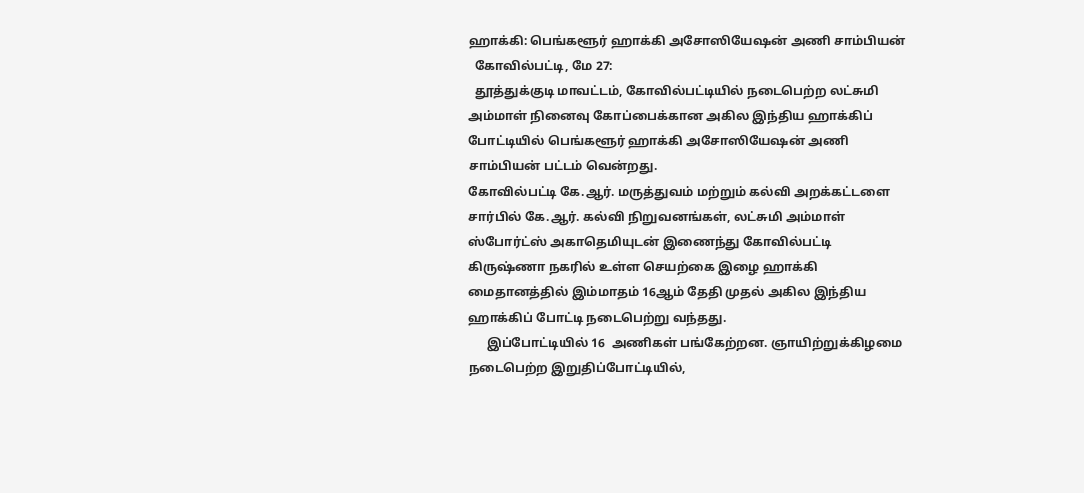ஹாக்கி: பெங்களூர் ஹாக்கி அசோஸியேஷன் அணி சாம்பியன்
  கோவில்பட்டி, மே 27:
  தூத்துக்குடி மாவட்டம், கோவில்பட்டியில் நடைபெற்ற லட்சுமி அம்மாள் நினைவு கோப்பைக்கான அகில இந்திய ஹாக்கிப் போட்டியில் பெங்களூர் ஹாக்கி அசோஸியேஷன் அணி சாம்பியன் பட்டம் வென்றது.
கோவில்பட்டி கே.ஆர். மருத்துவம் மற்றும் கல்வி அறக்கட்டளை சார்பில் கே.ஆர். கல்வி நிறுவனங்கள், லட்சுமி அம்மாள் ஸ்போர்ட்ஸ் அகாதெமியுடன் இணைந்து கோவில்பட்டி கிருஷ்ணா நகரில் உள்ள செயற்கை இழை ஹாக்கி மைதானத்தில் இம்மாதம் 16ஆம் தேதி முதல் அகில இந்திய ஹாக்கிப் போட்டி நடைபெற்று வந்தது.
      இப்போட்டியில் 16  அணிகள் பங்கேற்றன. ஞாயிற்றுக்கிழமை நடைபெற்ற இறுதிப்போட்டியில்,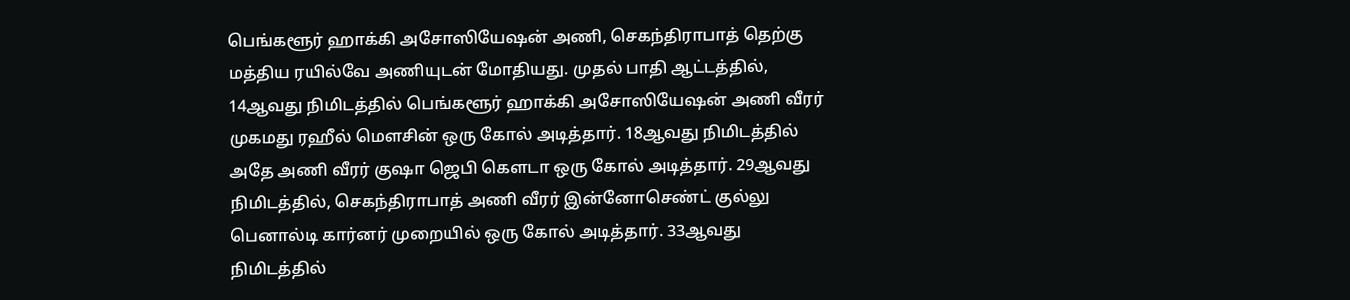பெங்களூர் ஹாக்கி அசோஸியேஷன் அணி, செகந்திராபாத் தெற்கு மத்திய ரயில்வே அணியுடன் மோதியது. முதல் பாதி ஆட்டத்தில், 14ஆவது நிமிடத்தில் பெங்களூர் ஹாக்கி அசோஸியேஷன் அணி வீரர் முகமது ரஹீல் மௌசின் ஒரு கோல் அடித்தார். 18ஆவது நிமிடத்தில் அதே அணி வீரர் குஷா ஜெபி கௌடா ஒரு கோல் அடித்தார். 29ஆவது நிமிடத்தில், செகந்திராபாத் அணி வீரர் இன்னோசெண்ட் குல்லு பெனால்டி கார்னர் முறையில் ஒரு கோல் அடித்தார். 33ஆவது நிமிடத்தில்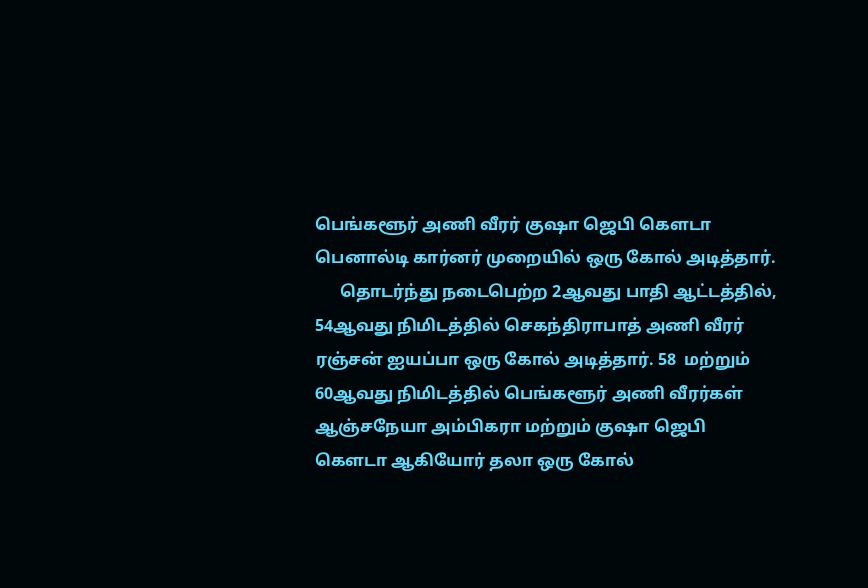பெங்களூர் அணி வீரர் குஷா ஜெபி கௌடா பெனால்டி கார்னர் முறையில் ஒரு கோல் அடித்தார்.
      தொடர்ந்து நடைபெற்ற 2ஆவது பாதி ஆட்டத்தில், 54ஆவது நிமிடத்தில் செகந்திராபாத் அணி வீரர் ரஞ்சன் ஐயப்பா ஒரு கோல் அடித்தார். 58  மற்றும் 60ஆவது நிமிடத்தில் பெங்களூர் அணி வீரர்கள் ஆஞ்சநேயா அம்பிகரா மற்றும் குஷா ஜெபி கௌடா ஆகியோர் தலா ஒரு கோல்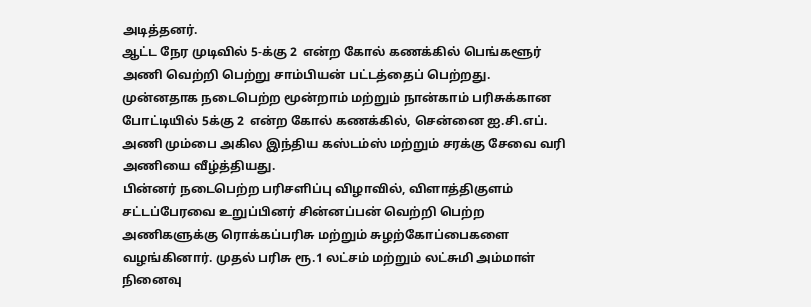அடித்தனர்.
ஆட்ட நேர முடிவில் 5-க்கு 2  என்ற கோல் கணக்கில் பெங்களூர் அணி வெற்றி பெற்று சாம்பியன் பட்டத்தைப் பெற்றது.
முன்னதாக நடைபெற்ற மூன்றாம் மற்றும் நான்காம் பரிசுக்கான போட்டியில் 5க்கு 2  என்ற கோல் கணக்கில், சென்னை ஐ.சி.எப். அணி மும்பை அகில இந்திய கஸ்டம்ஸ் மற்றும் சரக்கு சேவை வரி அணியை வீழ்த்தியது.
பின்னர் நடைபெற்ற பரிசளிப்பு விழாவில், விளாத்திகுளம் சட்டப்பேரவை உறுப்பினர் சின்னப்பன் வெற்றி பெற்ற அணிகளுக்கு ரொக்கப்பரிசு மற்றும் சுழற்கோப்பைகளை வழங்கினார். முதல் பரிசு ரூ.1 லட்சம் மற்றும் லட்சுமி அம்மாள் நினைவு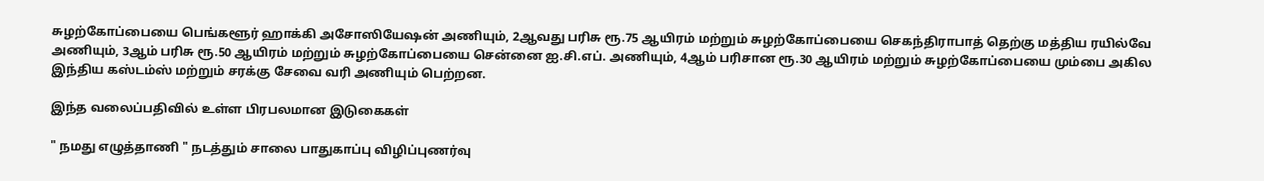சுழற்கோப்பையை பெங்களூர் ஹாக்கி அசோஸியேஷன் அணியும், 2ஆவது பரிசு ரூ.75 ஆயிரம் மற்றும் சுழற்கோப்பையை செகந்திராபாத் தெற்கு மத்திய ரயில்வே அணியும், 3ஆம் பரிசு ரூ.50 ஆயிரம் மற்றும் சுழற்கோப்பையை சென்னை ஐ.சி.எப். அணியும், 4ஆம் பரிசான ரூ.30 ஆயிரம் மற்றும் சுழற்கோப்பையை மும்பை அகில இந்திய கஸ்டம்ஸ் மற்றும் சரக்கு சேவை வரி அணியும் பெற்றன.

இந்த வலைப்பதிவில் உள்ள பிரபலமான இடுகைகள்

" நமது எழுத்தாணி " நடத்தும் சாலை பாதுகாப்பு விழிப்புணர்வு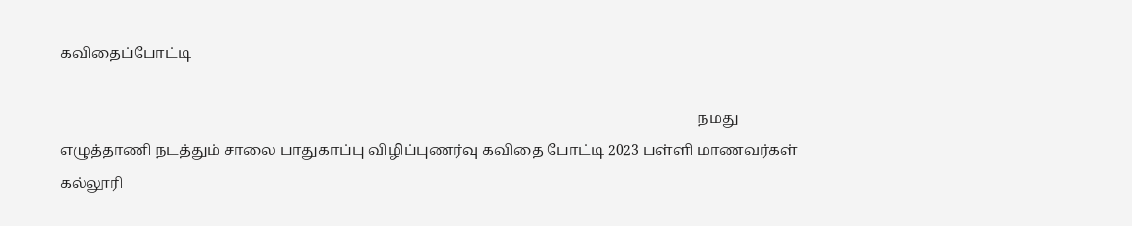கவிதைப்போட்டி

                                                                                                                                                                               நமது எழுத்தாணி நடத்தும் சாலை பாதுகாப்பு விழிப்புணர்வு கவிதை போட்டி 2023 பள்ளி மாணவர்கள் கல்லூரி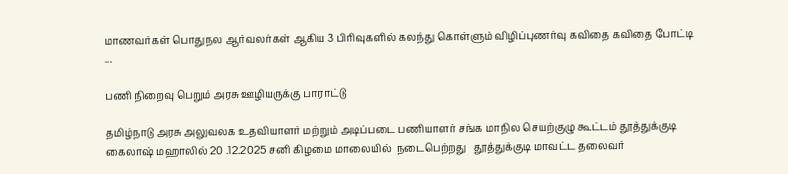மாணவர்கள் பொதுநல ஆர்வலர்கள் ஆகிய 3 பிரிவுகளில் கலந்து கொள்ளும் விழிப்புணர்வு கவிதை கவிதை போட்டி                                                       ...

பணி நிறைவு பெறும் அரசு ஊழியருக்கு பாராட்டு

தமிழ்நாடு அரசு அலுவலக உதவியாளர் மற்றும் அடிப்படை பணியாளர் சங்க மாநில செயற்குழு கூட்டம் தூத்துக்குடி  கைலாஷ் மஹாலில் 20 .12.2025 சனி கிழமை மாலையில்  நடைபெற்றது   தூத்துக்குடி மாவட்ட தலைவர்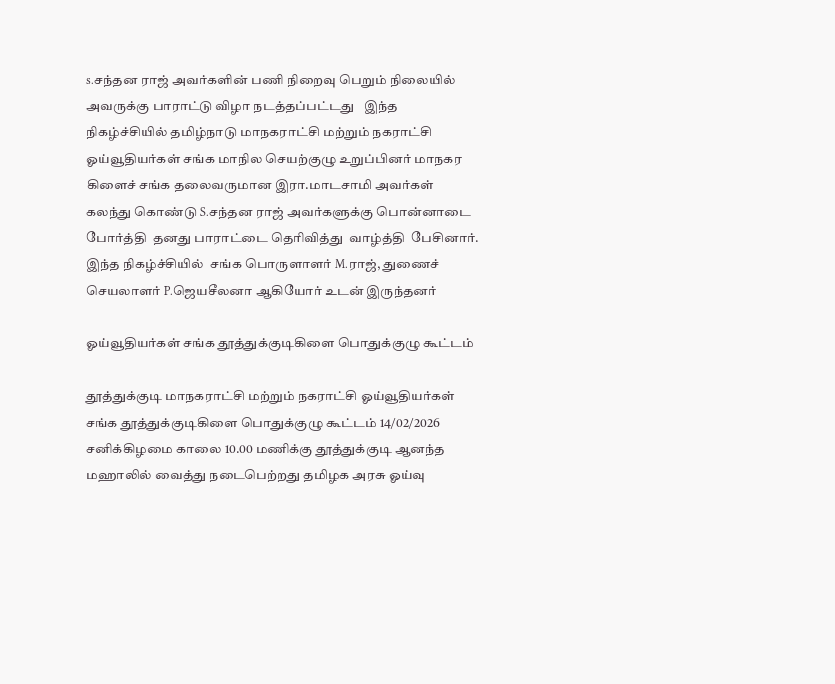s.சந்தன ராஜ் அவர்களின் பணி நிறைவு பெறும் நிலையில்  அவருக்கு பாராட்டு விழா நடத்தப்பட்டது   இந்த நிகழ்ச்சியில் தமிழ்நாடு மாநகராட்சி மற்றும் நகராட்சி ஓய்வூதியர்கள் சங்க மாநில செயற்குழு உறுப்பினர் மாநகர கிளைச் சங்க தலைவருமான இரா.மாடசாமி அவர்கள்  கலந்து கொண்டு S.சந்தன ராஜ் அவர்களுக்கு பொன்னாடை போர்த்தி  தனது பாராட்டை தெரிவித்து  வாழ்த்தி  பேசினார்.  இந்த நிகழ்ச்சியில்  சங்க பொருளாளர் M.ராஜ், துணைச் செயலாளர் P.ஜெயசீலனா ஆகியோர் உடன் இருந்தனர்

ஓய்வூதியர்கள் சங்க தூத்துக்குடிகிளை பொதுக்குழு கூட்டம்

தூத்துக்குடி மாநகராட்சி மற்றும் நகராட்சி ஓய்வூதியர்கள் சங்க தூத்துக்குடிகிளை பொதுக்குழு கூட்டம் 14/02/2026 சனிக்கிழமை காலை 10.00 மணிக்கு தூத்துக்குடி ஆனந்த மஹாலில் வைத்து நடைபெற்றது தமிழக அரசு ஓய்வு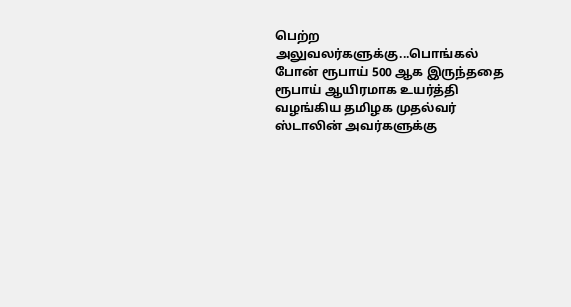பெற்ற அலுவலர்களுக்கு...பொங்கல் போன் ரூபாய் 500 ஆக இருந்ததை ரூபாய் ஆயிரமாக உயர்த்தி வழங்கிய தமிழக முதல்வர் ஸ்டாலின் அவர்களுக்கு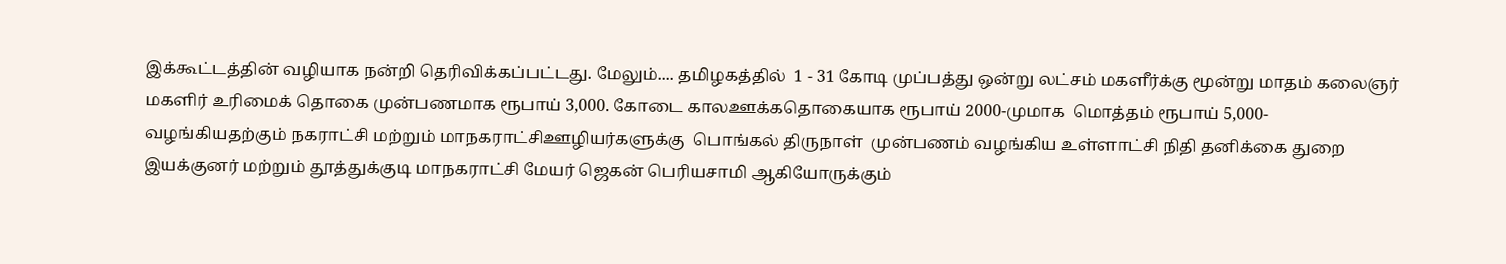இக்கூட்டத்தின் வழியாக நன்றி தெரிவிக்கப்பட்டது. மேலும்.... தமிழகத்தில்  1 - 31 கோடி முப்பத்து ஒன்று லட்சம் மகளீர்க்கு மூன்று மாதம் கலைஞர் மகளிர் உரிமைக் தொகை முன்பணமாக ரூபாய் 3,000. கோடை காலஊக்கதொகையாக ரூபாய் 2000-முமாக  மொத்தம் ரூபாய் 5,000- வழங்கியதற்கும் நகராட்சி மற்றும் மாநகராட்சிஊழியர்களுக்கு  பொங்கல் திருநாள்  முன்பணம் வழங்கிய உள்ளாட்சி நிதி தனிக்கை துறை இயக்குனர் மற்றும் தூத்துக்குடி மாநகராட்சி மேயர் ஜெகன் பெரியசாமி ஆகியோருக்கும்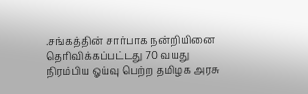.சங்கத்தின் சார்பாக நன்றியினை தெரிவிக்கப்பட்டது 70 வயது நிரம்பிய ஓய்வு பெற்ற தமிழக அரசு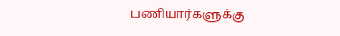பணியார்களுக்கு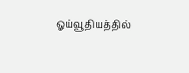ஓய்வூதியத்தில்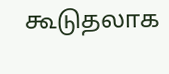கூடுதலாக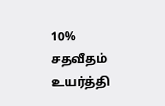10% சதவீதம்  உயர்த்தி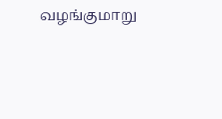வழங்குமாறு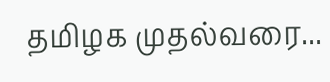தமிழக முதல்வரை...